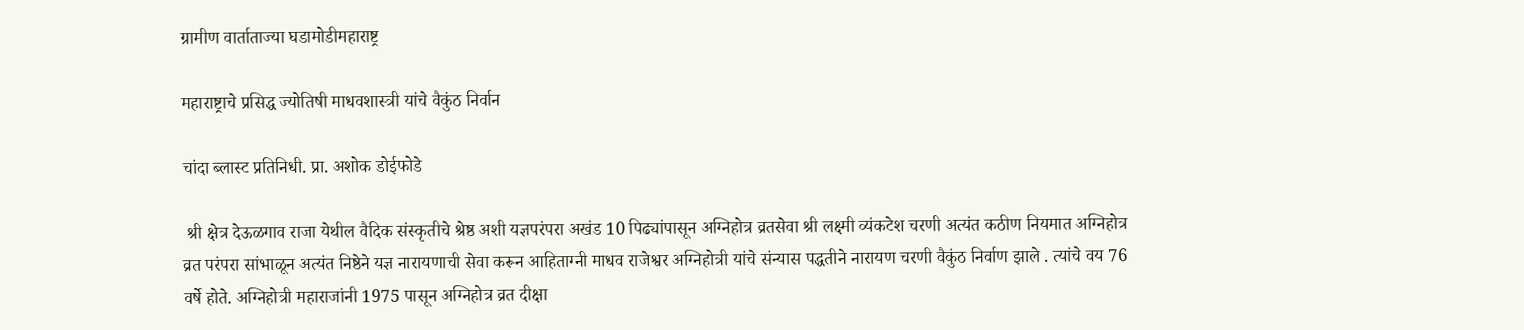ग्रामीण वार्ताताज्या घडामोडीमहाराष्ट्र

महाराष्ट्राचे प्रसिद्ध ज्योतिषी माधवशास्त्री यांचे वैकुंठ निर्वान

चांदा ब्लास्ट प्रतिनिधी. प्रा. अशोक डोईफोडे

 श्री क्षेत्र देऊळगाव राजा येथील वैदिक संस्कृतीचे श्रेष्ठ अशी यज्ञपरंपरा अखंड 10 पिढ्यांपासून अग्निहोत्र व्रतसेवा श्री लक्ष्मी व्यंकटेश चरणी अत्यंत कठीण नियमात अग्निहोत्र व्रत परंपरा सांभाळून अत्यंत निष्ठेने यज्ञ नारायणाची सेवा करून आहिताग्नी माधव राजेश्वर अग्निहोत्री यांचे संन्यास पद्धतीने नारायण चरणी वैकुंठ निर्वाण झाले . त्यांचे वय 76 वर्षे होते. अग्निहोत्री महाराजांनी 1975 पासून अग्निहोत्र व्रत दीक्षा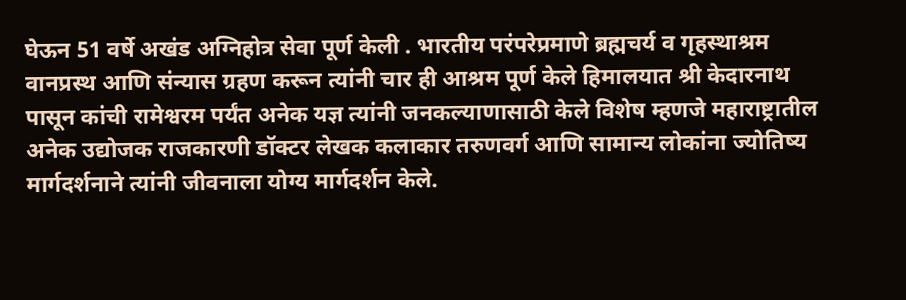घेऊन 51 वर्षे अखंड अग्निहोत्र सेवा पूर्ण केली . भारतीय परंपरेप्रमाणे ब्रह्मचर्य व गृहस्थाश्रम वानप्रस्थ आणि संन्यास ग्रहण करून त्यांनी चार ही आश्रम पूर्ण केले हिमालयात श्री केदारनाथ पासून कांची रामेश्वरम पर्यंत अनेक यज्ञ त्यांनी जनकल्याणासाठी केले विशेष म्हणजे महाराष्ट्रातील अनेक उद्योजक राजकारणी डॉक्टर लेखक कलाकार तरुणवर्ग आणि सामान्य लोकांना ज्योतिष्य मार्गदर्शनाने त्यांनी जीवनाला योग्य मार्गदर्शन केले.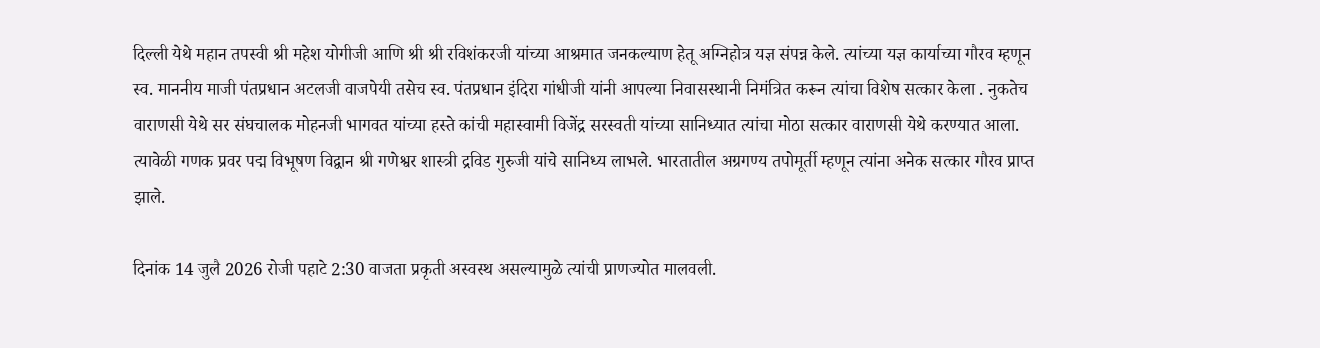दिल्ली येथे महान तपस्वी श्री महेश योगीजी आणि श्री श्री रविशंकरजी यांच्या आश्रमात जनकल्याण हेतू अग्निहोत्र यज्ञ संपन्न केले. त्यांच्या यज्ञ कार्याच्या गौरव म्हणून स्व. माननीय माजी पंतप्रधान अटलजी वाजपेयी तसेच स्व. पंतप्रधान इंदिरा गांधीजी यांनी आपल्या निवासस्थानी निमंत्रित करून त्यांचा विशेष सत्कार केला . नुकतेच वाराणसी येथे सर संघचालक मोहनजी भागवत यांच्या हस्ते कांची महास्वामी विजेंद्र सरस्वती यांच्या सानिध्यात त्यांचा मोठा सत्कार वाराणसी येथे करण्यात आला. त्यावेळी गणक प्रवर पद्म विभूषण विद्वान श्री गणेश्वर शास्त्री द्रविड गुरुजी यांचे सानिध्य लाभले. भारतातील अग्रगण्य तपोमूर्ती म्हणून त्यांना अनेक सत्कार गौरव प्राप्त झाले.

दिनांक 14 जुलै 2026 रोजी पहाटे 2:30 वाजता प्रकृती अस्वस्थ असल्यामुळे त्यांची प्राणज्योत मालवली.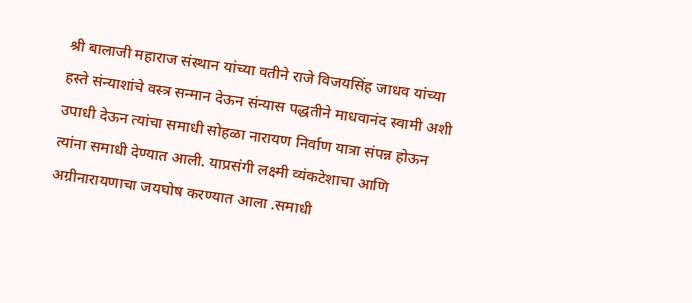श्री बालाजी महाराज संस्थान यांच्या वतीने राजे विजयसिंह जाधव यांच्या हस्ते संन्याशांचे वस्त्र सन्मान देऊन संन्यास पद्धतीने माधवानंद स्वामी अशी उपाधी देऊन त्यांचा समाधी सोहळा नारायण निर्वाण यात्रा संपन्न होऊन त्यांना समाधी देण्यात आली. याप्रसंगी लक्ष्मी व्यंकटेशाचा आणि अग्रीनारायणाचा जयघोष करण्यात आला .समाधी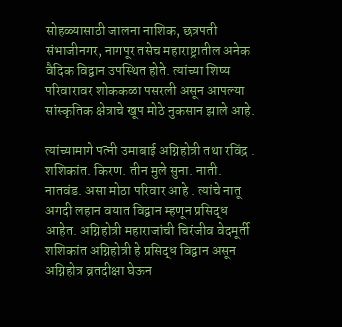सोहळ्यासाठी जालना नाशिक, छत्रपती संभाजीनगर, नागपूर तसेच महाराष्ट्रातील अनेक वैदिक विद्वान उपस्थित होते. त्यांच्या शिष्य परिवारावर शोककळा पसरली असून आपल्या सांस्कृतिक क्षेत्राचे खूप मोठे नुकसान झाले आहे.

त्यांच्यामागे पत्नी उमाबाई अग्निहोत्री तथा रविंद्र . शशिकांत. किरण. तीन मुले सुना. नाती. नातवंड. असा मोठा परिवार आहे . त्यांचे नातू अगदी लहान वयात विद्वान म्हणून प्रसिद्ध आहेत. अग्निहोत्री महाराजांची चिरंजीव वेदमूर्ती शशिकांत अग्निहोत्री हे प्रसिद्ध विद्वान असून अग्निहोत्र व्रतदीक्षा घेऊन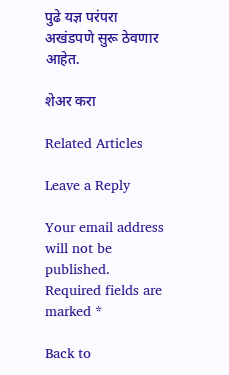पुढे यज्ञ परंपरा अखंडपणे सुरू ठेवणार आहेत.

शेअर करा

Related Articles

Leave a Reply

Your email address will not be published. Required fields are marked *

Back to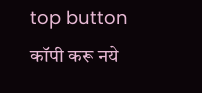top button
कॉपी करू नये